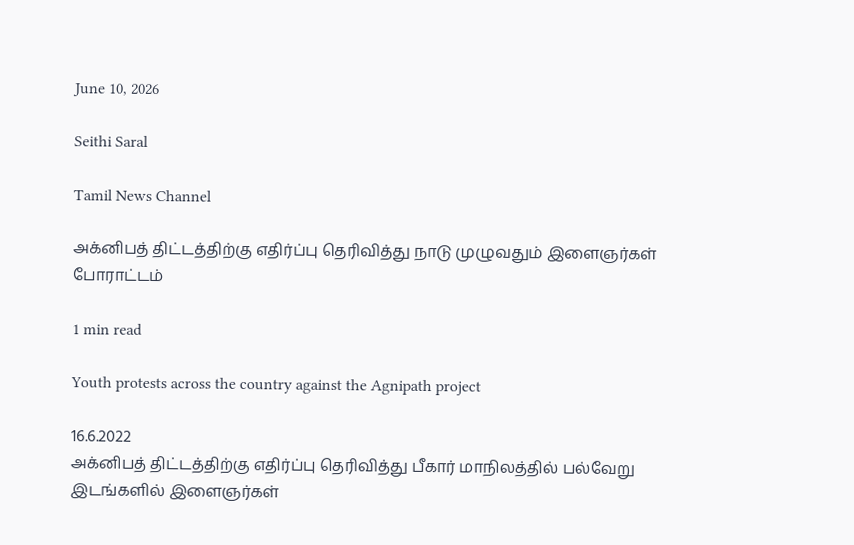June 10, 2026

Seithi Saral

Tamil News Channel

அக்னிபத் திட்டத்திற்கு எதிர்ப்பு தெரிவித்து நாடு முழுவதும் இளைஞர்கள் போராட்டம்

1 min read

Youth protests across the country against the Agnipath project

16.6.2022
அக்னிபத் திட்டத்திற்கு எதிர்ப்பு தெரிவித்து பீகார் மாநிலத்தில் பல்வேறு இடங்களில் இளைஞர்கள்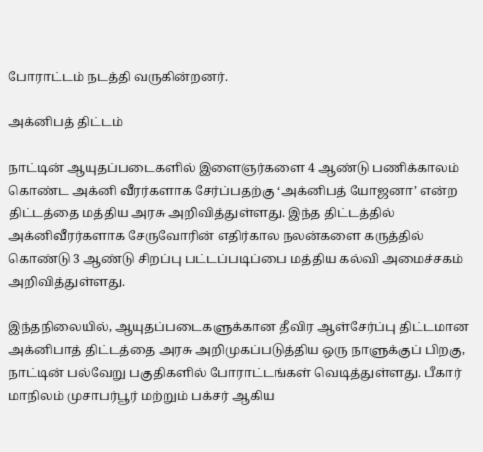போராட்டம் நடத்தி வருகின்றனர்.

அக்னிபத் திட்டம்

நாட்டின் ஆயுதப்படைகளில் இளைஞர்களை 4 ஆண்டு பணிக்காலம் கொண்ட அக்னி வீரர்களாக சேர்ப்பதற்கு ‘அக்னிபத் யோஜனா’ என்ற திட்டத்தை மத்திய அரசு அறிவித்துள்ளது. இந்த திட்டத்தில் அக்னிவீரர்களாக சேருவோரின் எதிர்கால நலன்களை கருத்தில் கொண்டு 3 ஆண்டு சிறப்பு பட்டப்படிப்பை மத்திய கல்வி அமைச்சகம் அறிவித்துள்ளது.

இந்தநிலையில், ஆயுதப்படைகளுக்கான தீவிர ஆள்சேர்ப்பு திட்டமான அக்னிபாத் திட்டத்தை அரசு அறிமுகப்படுத்திய ஒரு நாளுக்குப் பிறகு, நாட்டின் பல்வேறு பகுதிகளில் போராட்டங்கள் வெடித்துள்ளது. பீகார் மாநிலம் முசாபர்பூர் மற்றும் பக்சர் ஆகிய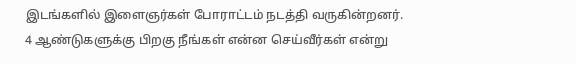இடங்களில் இளைஞர்கள் போராட்டம் நடத்தி வருகின்றனர். 4 ஆண்டுகளுக்கு பிறகு நீங்கள் என்ன செய்வீர்கள் என்று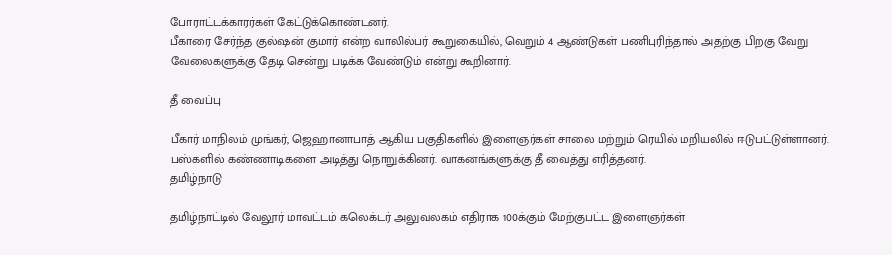போராட்டக்காரர்கள் கேட்டுக்கொண்டனர்.
பீகாரை சேர்ந்த குல்ஷன் குமார் என்ற வாலில்பர் கூறுகையில், வெறும் 4 ஆண்டுகள் பணிபுரிந்தால் அதற்கு பிறகு வேறு வேலைகளுக்கு தேடி சென்று படிக்க வேண்டும் என்று கூறினார்.

தீ வைப்பு

பீகார் மாநிலம் முங்கர், ஜெஹானாபாத் ஆகிய பகுதிகளில் இளைஞர்கள் சாலை மற்றும் ரெயில் மறியலில் ஈடுபட்டுள்ளானர். பஸ்களில் கண்ணாடிகளை அடித்து நொறுக்கினர். வாகனங்களுக்கு தீ வைத்து எரித்தனர்.
தமிழ்நாடு

தமிழ்நாட்டில் வேலூர் மாவட்டம் கலெக்டர் அலுவலகம் எதிராக 100க்கும் மேற்குபட்ட இளைஞர்கள்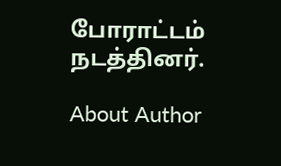போராட்டம் நடத்தினர்.

About Author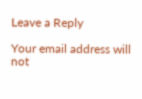Leave a Reply

Your email address will not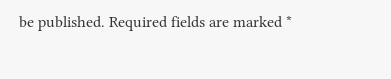be published. Required fields are marked *